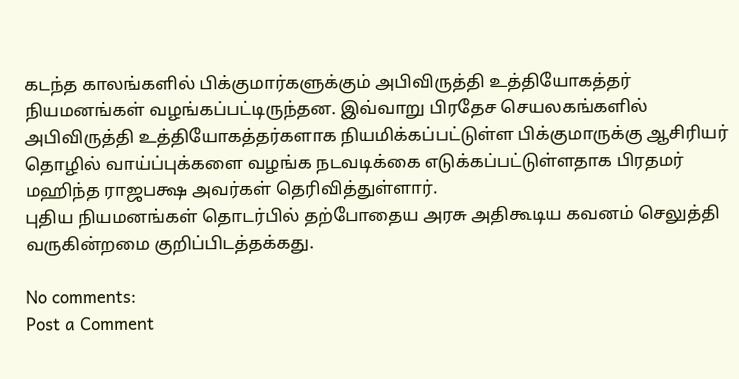கடந்த காலங்களில் பிக்குமார்களுக்கும் அபிவிருத்தி உத்தியோகத்தர் நியமனங்கள் வழங்கப்பட்டிருந்தன. இவ்வாறு பிரதேச செயலகங்களில் அபிவிருத்தி உத்தியோகத்தர்களாக நியமிக்கப்பட்டுள்ள பிக்குமாருக்கு ஆசிரியர் தொழில் வாய்ப்புக்களை வழங்க நடவடிக்கை எடுக்கப்பட்டுள்ளதாக பிரதமர் மஹிந்த ராஜபக்ஷ அவர்கள் தெரிவித்துள்ளார்.
புதிய நியமனங்கள் தொடர்பில் தற்போதைய அரசு அதிகூடிய கவனம் செலுத்தி வருகின்றமை குறிப்பிடத்தக்கது.

No comments:
Post a Comment